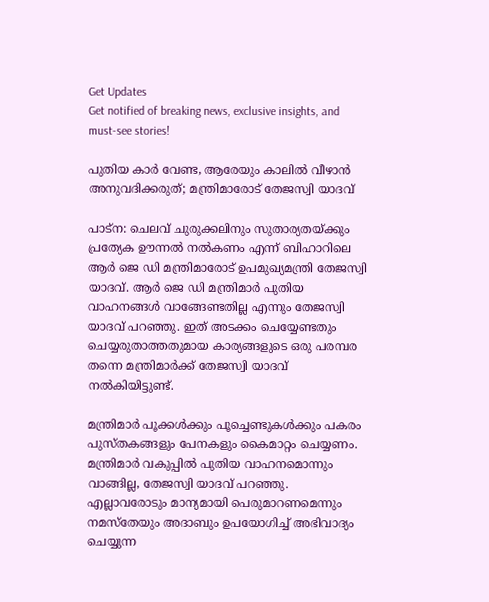Get Updates
Get notified of breaking news, exclusive insights, and must-see stories!

പുതിയ കാര്‍ വേണ്ട, ആരേയും കാലില്‍ വീഴാന്‍ അനുവദിക്കരുത്; മന്ത്രിമാരോട് തേജസ്വി യാദവ്

പാട്‌ന: ചെലവ് ചുരുക്കലിനും സുതാര്യതയ്ക്കും പ്രത്യേക ഊന്നല്‍ നല്‍കണം എന്ന് ബിഹാറിലെ ആര്‍ ജെ ഡി മന്ത്രിമാരോട് ഉപമുഖ്യമന്ത്രി തേജസ്വി യാദവ്. ആര്‍ ജെ ഡി മന്ത്രിമാര്‍ പുതിയ വാഹനങ്ങള്‍ വാങ്ങേണ്ടതില്ല എന്നും തേജസ്വി യാദവ് പറഞ്ഞു. ഇത് അടക്കം ചെയ്യേണ്ടതും ചെയ്യരുതാത്തതുമായ കാര്യങ്ങളുടെ ഒരു പരമ്പര തന്നെ മന്ത്രിമാര്‍ക്ക് തേജസ്വി യാദവ് നല്‍കിയിട്ടുണ്ട്.

മന്ത്രിമാര്‍ പൂക്കള്‍ക്കും പൂച്ചെണ്ടുകള്‍ക്കും പകരം പുസ്തകങ്ങളും പേനകളും കൈമാറ്റം ചെയ്യണം. മന്ത്രിമാര്‍ വകുപ്പില്‍ പുതിയ വാഹനമൊന്നും വാങ്ങില്ല, തേജസ്വി യാദവ് പറഞ്ഞു. എല്ലാവരോടും മാന്യമായി പെരുമാറണമെന്നും നമസ്തേയും അദാബും ഉപയോഗിച്ച് അഭിവാദ്യം ചെയ്യുന്ന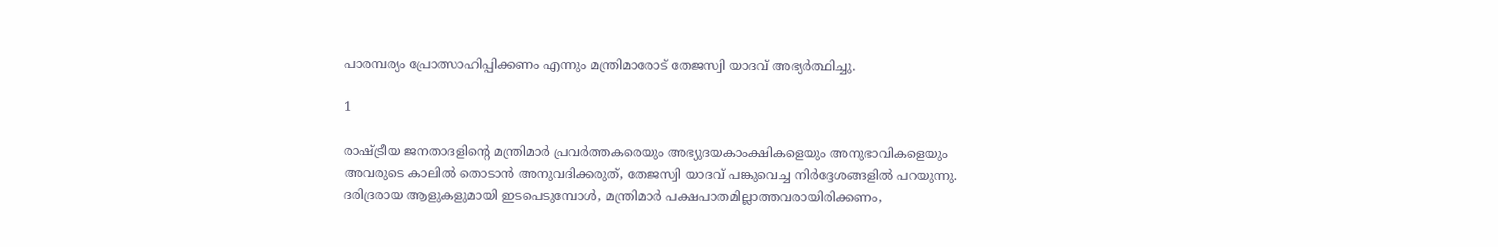പാരമ്പര്യം പ്രോത്സാഹിപ്പിക്കണം എന്നും മന്ത്രിമാരോട് തേജസ്വി യാദവ് അഭ്യര്‍ത്ഥിച്ചു.

1

രാഷ്ട്രീയ ജനതാദളിന്റെ മന്ത്രിമാര്‍ പ്രവര്‍ത്തകരെയും അഭ്യുദയകാംക്ഷികളെയും അനുഭാവികളെയും അവരുടെ കാലില്‍ തൊടാന്‍ അനുവദിക്കരുത്, തേജസ്വി യാദവ് പങ്കുവെച്ച നിര്‍ദ്ദേശങ്ങളില്‍ പറയുന്നു. ദരിദ്രരായ ആളുകളുമായി ഇടപെടുമ്പോള്‍, മന്ത്രിമാര്‍ പക്ഷപാതമില്ലാത്തവരായിരിക്കണം,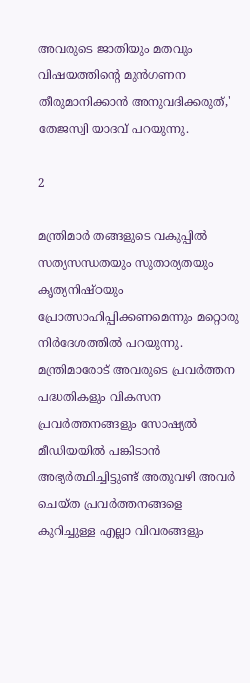അവരുടെ ജാതിയും മതവും വിഷയത്തിന്റെ മുന്‍ഗണന തീരുമാനിക്കാന്‍ അനുവദിക്കരുത്,' തേജസ്വി യാദവ് പറയുന്നു.

2

മന്ത്രിമാര്‍ തങ്ങളുടെ വകുപ്പില്‍ സത്യസന്ധതയും സുതാര്യതയും കൃത്യനിഷ്ഠയും പ്രോത്സാഹിപ്പിക്കണമെന്നും മറ്റൊരു നിര്‍ദേശത്തില്‍ പറയുന്നു. മന്ത്രിമാരോട് അവരുടെ പ്രവര്‍ത്തന പദ്ധതികളും വികസന പ്രവര്‍ത്തനങ്ങളും സോഷ്യല്‍ മീഡിയയില്‍ പങ്കിടാന്‍ അഭ്യര്‍ത്ഥിച്ചിട്ടുണ്ട് അതുവഴി അവര്‍ ചെയ്ത പ്രവര്‍ത്തനങ്ങളെ കുറിച്ചുള്ള എല്ലാ വിവരങ്ങളും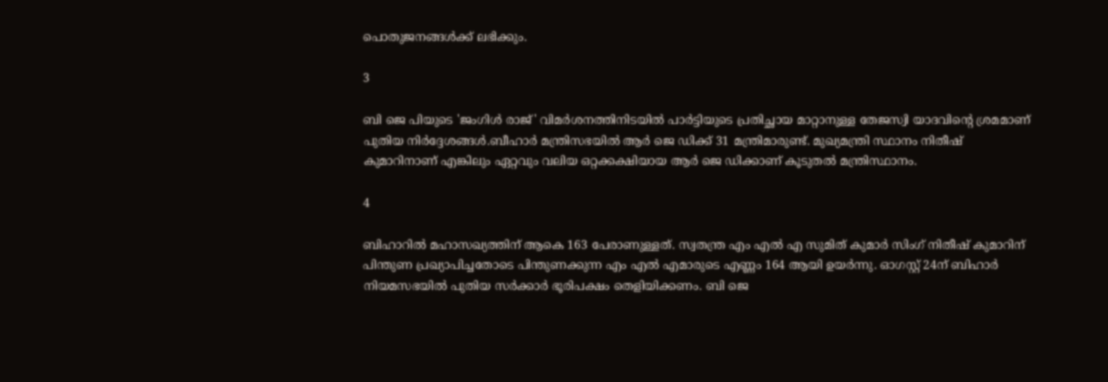പൊതുജനങ്ങള്‍ക്ക് ലഭിക്കും.

3

ബി ജെ പിയുടെ 'ജംഗിള്‍ രാജ്' വിമര്‍ശനത്തിനിടയില്‍ പാര്‍ട്ടിയുടെ പ്രതിച്ഛായ മാറ്റാനുള്ള തേജസ്വി യാദവിന്റെ ശ്രമമാണ് പുതിയ നിര്‍ദ്ദേശങ്ങള്‍.ബീഹാര്‍ മന്ത്രിസഭയില്‍ ആര്‍ ജെ ഡിക്ക് 31 മന്ത്രിമാരുണ്ട്. മുഖ്യമന്ത്രി സ്ഥാനം നിതീഷ് കുമാറിനാണ് എങ്കിലും ഏറ്റവും വലിയ ഒറ്റക്കക്ഷിയായ ആര്‍ ജെ ഡിക്കാണ് കൂടുതല്‍ മന്ത്രിസ്ഥാനം.

4

ബിഹാറില്‍ മഹാസഖ്യത്തിന് ആകെ 163 പേരാണുള്ളത്. സ്വതന്ത്ര എം എല്‍ എ സുമിത് കുമാര്‍ സിംഗ് നിതീഷ് കുമാറിന് പിന്തുണ പ്രഖ്യാപിച്ചതോടെ പിന്തുണക്കുന്ന എം എല്‍ എമാരുടെ എണ്ണം 164 ആയി ഉയര്‍ന്നു. ഓഗസ്റ്റ് 24ന് ബിഹാര്‍ നിയമസഭയില്‍ പുതിയ സര്‍ക്കാര്‍ ഭൂരിപക്ഷം തെളിയിക്കണം. ബി ജെ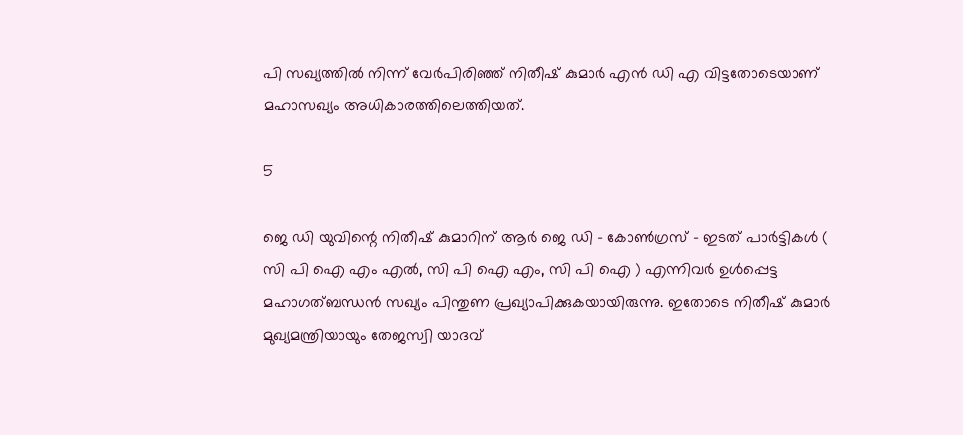പി സഖ്യത്തില്‍ നിന്ന് വേര്‍പിരിഞ്ഞ് നിതീഷ് കുമാര്‍ എന്‍ ഡി എ വിട്ടതോടെയാണ് മഹാസഖ്യം അധികാരത്തിലെത്തിയത്.

5

ജെ ഡി യുവിന്റെ നിതീഷ് കുമാറിന് ആര്‍ ജെ ഡി - കോണ്‍ഗ്രസ് - ഇടത് പാര്‍ട്ടികള്‍ ( സി പി ഐ എം എല്‍, സി പി ഐ എം, സി പി ഐ ) എന്നിവര്‍ ഉള്‍പ്പെട്ട മഹാഗത്ബന്ധന്‍ സഖ്യം പിന്തുണ പ്രഖ്യാപിക്കുകയായിരുന്നു. ഇതോടെ നിതീഷ് കുമാര്‍ മുഖ്യമന്ത്രിയായും തേജസ്വി യാദവ്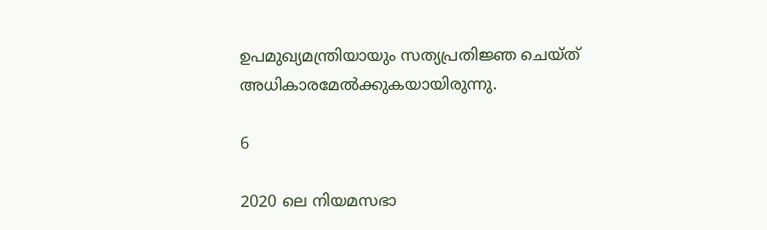ഉപമുഖ്യമന്ത്രിയായും സത്യപ്രതിജ്ഞ ചെയ്ത് അധികാരമേല്‍ക്കുകയായിരുന്നു.

6

2020 ലെ നിയമസഭാ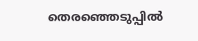തെരഞ്ഞെടുപ്പില്‍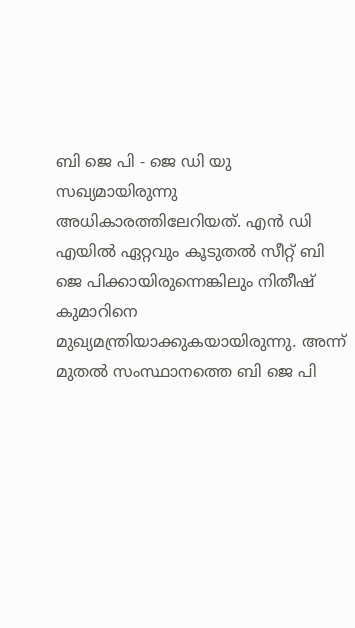ബി ജെ പി - ജെ ഡി യു സഖ്യമായിരുന്നു അധികാരത്തിലേറിയത്. എന്‍ ഡി എയില്‍ ഏറ്റവും കൂടുതല്‍ സീറ്റ് ബി ജെ പിക്കായിരുന്നെങ്കിലും നിതീഷ് കുമാറിനെ മുഖ്യമന്ത്രിയാക്കുകയായിരുന്നു. അന്ന് മുതല്‍ സംസ്ഥാനത്തെ ബി ജെ പി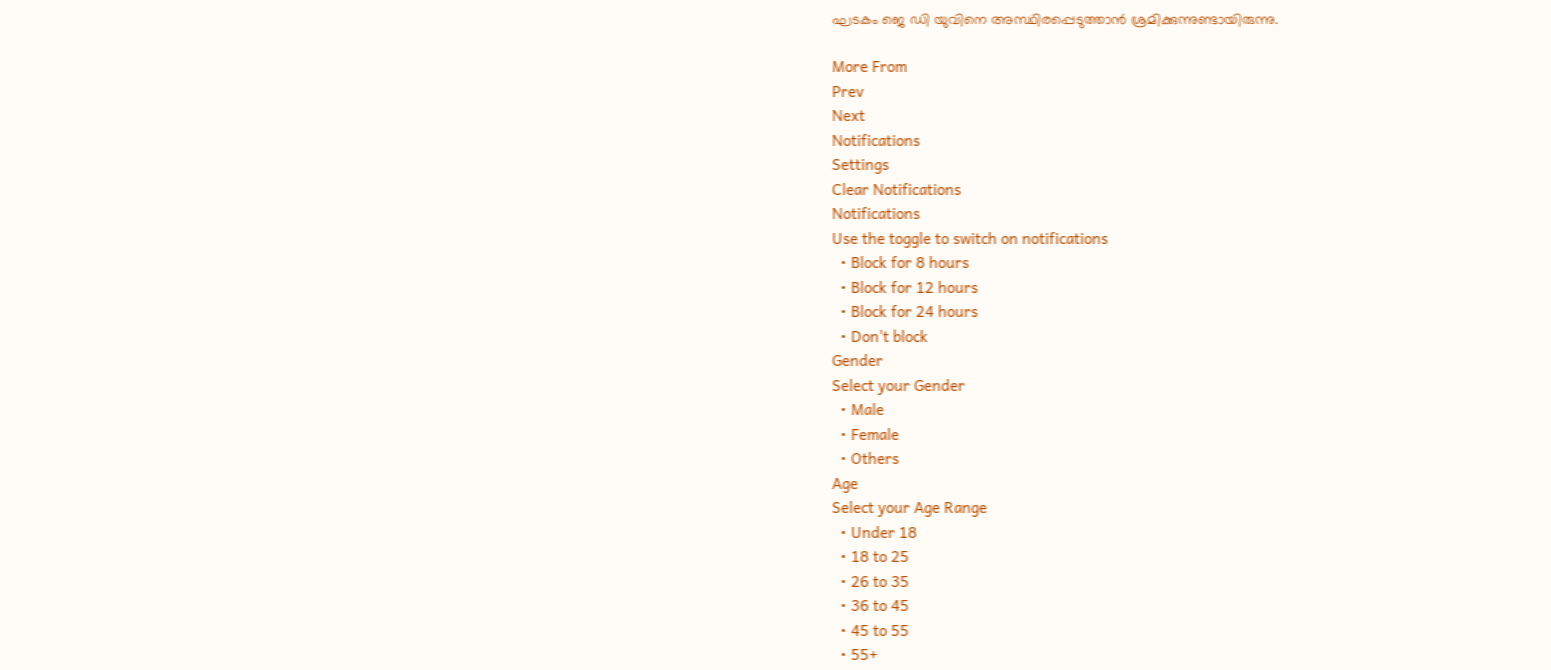ഘടകം ജെ ഡി യുവിനെ അസ്ഥിരപ്പെടുത്താന്‍ ശ്രമിക്കുന്നുണ്ടായിരുന്നു.

More From
Prev
Next
Notifications
Settings
Clear Notifications
Notifications
Use the toggle to switch on notifications
  • Block for 8 hours
  • Block for 12 hours
  • Block for 24 hours
  • Don't block
Gender
Select your Gender
  • Male
  • Female
  • Others
Age
Select your Age Range
  • Under 18
  • 18 to 25
  • 26 to 35
  • 36 to 45
  • 45 to 55
  • 55+